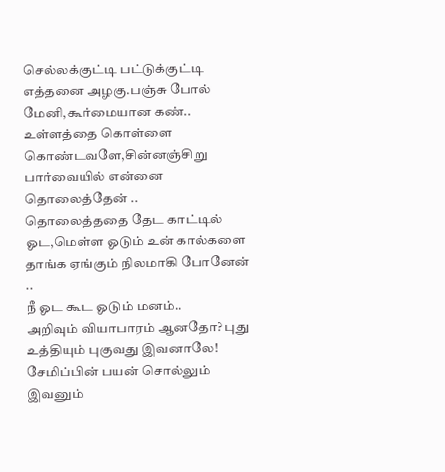செல்லக்குட்டி பட்டுக்குட்டி
எத்தனை அழகு.பஞ்சு போல் மேனி,கூர்மையான கண்..
உள்ளத்தை கொள்ளை கொண்டவளே,சின்னஞ்சிறு பார்வையில் என்னை தொலைத்தேன் ..
தொலைத்ததை தேட காட்டில் ஓட,மெள்ள ஓடும் உன் கால்களை தாங்க ஏங்கும் நிலமாகி போனேன் ..
நீ ஓட கூட ஓடும் மனம்..
அறிவும் வியாபாரம் ஆனதோ? புது உத்தியும் புகுவது இவனாலே! சேமிப்பின் பயன் சொல்லும் இவனும்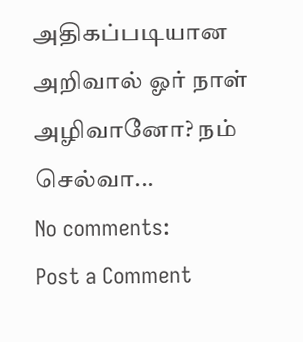அதிகப்படியான அறிவால் ஓர் நாள் அழிவானோ? நம் செல்வா...
No comments:
Post a Comment